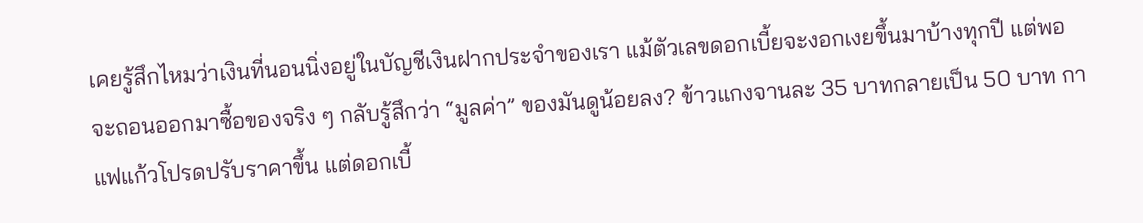เคยรู้สึกไหมว่าเงินที่นอนนิ่งอยู่ในบัญชีเงินฝากประจำของเรา แม้ตัวเลขดอกเบี้ยจะงอกเงยขึ้นมาบ้างทุกปี แต่พอจะถอนออกมาซื้อของจริง ๆ กลับรู้สึกว่า “มูลค่า” ของมันดูน้อยลง? ข้าวแกงจานละ 35 บาทกลายเป็น 50 บาท กาแฟแก้วโปรดปรับราคาขึ้น แต่ดอกเบี้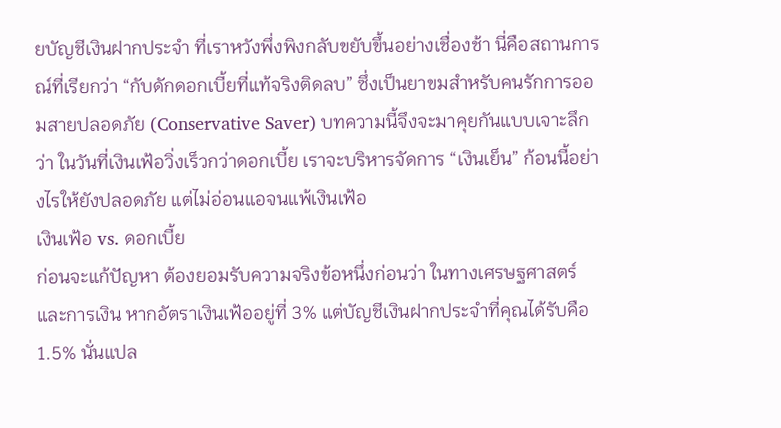ยบัญชีเงินฝากประจำ ที่เราหวังพึ่งพิงกลับขยับขึ้นอย่างเชื่องช้า นี่คือสถานการณ์ที่เรียกว่า “กับดักดอกเบี้ยที่แท้จริงติดลบ” ซึ่งเป็นยาขมสำหรับคนรักการออมสายปลอดภัย (Conservative Saver) บทความนี้จึงจะมาคุยกันแบบเจาะลึกว่า ในวันที่เงินเฟ้อวิ่งเร็วกว่าดอกเบี้ย เราจะบริหารจัดการ “เงินเย็น” ก้อนนี้อย่างไรให้ยังปลอดภัย แต่ไม่อ่อนแอจนแพ้เงินเฟ้อ
เงินเฟ้อ vs. ดอกเบี้ย
ก่อนจะแก้ปัญหา ต้องยอมรับความจริงข้อหนึ่งก่อนว่า ในทางเศรษฐศาสตร์และการเงิน หากอัตราเงินเฟ้ออยู่ที่ 3% แต่บัญชีเงินฝากประจำที่คุณได้รับคือ 1.5% นั่นแปล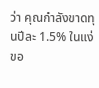ว่า คุณกำลังขาดทุนปีละ 1.5% ในแง่ขอ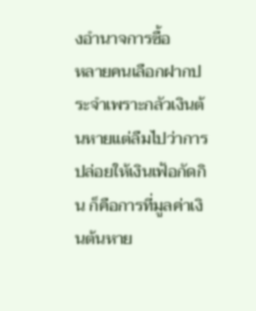งอำนาจการซื้อ
หลายคนเลือกฝากประจำเพราะกลัวเงินต้นหายแต่ลืมไปว่าการปล่อยให้เงินเฟ้อกัดกิน ก็คือการที่มูลค่าเงินต้นหาย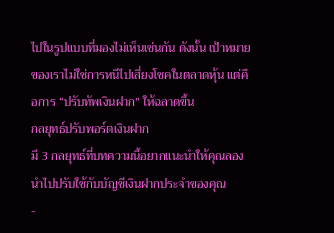ไปในรูปแบบที่มองไม่เห็นเช่นกัน ดังนั้น เป้าหมายของเราไม่ใช่การหนีไปเสี่ยงโชคในตลาดหุ้น แต่คือการ “ปรับทัพเงินฝาก” ให้ฉลาดขึ้น
กลยุทธ์ปรับพอร์ตเงินฝาก
มี 3 กลยุทธ์ที่บทความนี้อยากแนะนำให้คุณลองนำไปปรับใช้กับบัญชีเงินฝากประจำของคุณ
-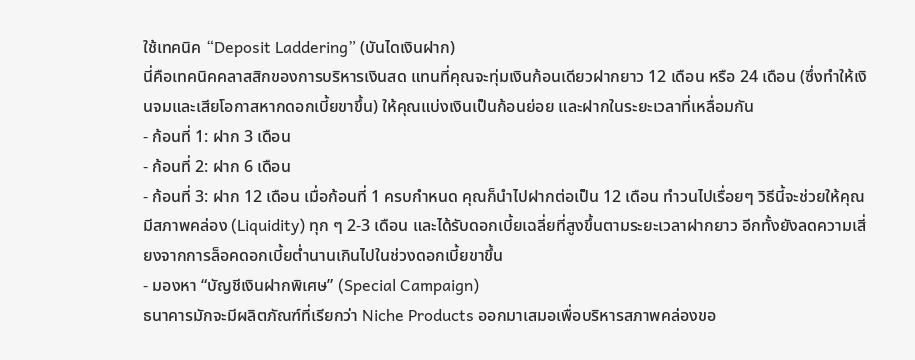ใช้เทคนิค “Deposit Laddering” (บันไดเงินฝาก)
นี่คือเทคนิคคลาสสิกของการบริหารเงินสด แทนที่คุณจะทุ่มเงินก้อนเดียวฝากยาว 12 เดือน หรือ 24 เดือน (ซึ่งทำให้เงินจมและเสียโอกาสหากดอกเบี้ยขาขึ้น) ให้คุณแบ่งเงินเป็นก้อนย่อย และฝากในระยะเวลาที่เหลื่อมกัน
- ก้อนที่ 1: ฝาก 3 เดือน
- ก้อนที่ 2: ฝาก 6 เดือน
- ก้อนที่ 3: ฝาก 12 เดือน เมื่อก้อนที่ 1 ครบกำหนด คุณก็นำไปฝากต่อเป็น 12 เดือน ทำวนไปเรื่อยๆ วิธีนี้จะช่วยให้คุณมีสภาพคล่อง (Liquidity) ทุก ๆ 2-3 เดือน และได้รับดอกเบี้ยเฉลี่ยที่สูงขึ้นตามระยะเวลาฝากยาว อีกทั้งยังลดความเสี่ยงจากการล็อคดอกเบี้ยต่ำนานเกินไปในช่วงดอกเบี้ยขาขึ้น
- มองหา “บัญชีเงินฝากพิเศษ” (Special Campaign)
ธนาคารมักจะมีผลิตภัณฑ์ที่เรียกว่า Niche Products ออกมาเสมอเพื่อบริหารสภาพคล่องขอ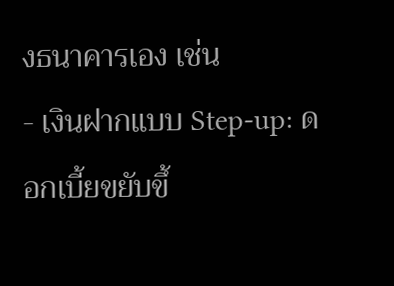งธนาคารเอง เช่น
- เงินฝากแบบ Step-up: ดอกเบี้ยขยับขึ้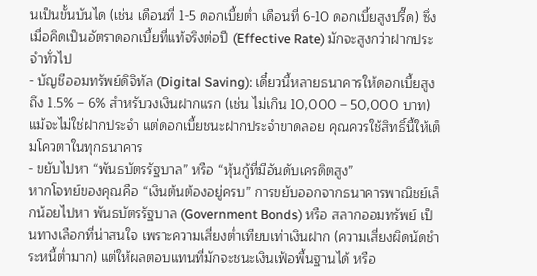นเป็นขั้นบันได (เช่น เดือนที่ 1-5 ดอกเบี้ยต่ำ เดือนที่ 6-10 ดอกเบี้ยสูงปรี๊ด) ซึ่งเมื่อคิดเป็นอัตราดอกเบี้ยที่แท้จริงต่อปี (Effective Rate) มักจะสูงกว่าฝากประจำทั่วไป
- บัญชีออมทรัพย์ดิจิทัล (Digital Saving): เดี๋ยวนี้หลายธนาคารให้ดอกเบี้ยสูงถึง 1.5% – 6% สำหรับวงเงินฝากแรก (เช่น ไม่เกิน 10,000 – 50,000 บาท) แม้จะไม่ใช่ฝากประจำ แต่ดอกเบี้ยชนะฝากประจำขาดลอย คุณควรใช้สิทธิ์นี้ให้เต็มโควตาในทุกธนาคาร
- ขยับไปหา “พันธบัตรรัฐบาล” หรือ “หุ้นกู้ที่มีอันดับเครดิตสูง”
หากโจทย์ของคุณคือ “เงินต้นต้องอยู่ครบ” การขยับออกจากธนาคารพาณิชย์เล็กน้อยไปหา พันธบัตรรัฐบาล (Government Bonds) หรือ สลากออมทรัพย์ เป็นทางเลือกที่น่าสนใจ เพราะความเสี่ยงต่ำเทียบเท่าเงินฝาก (ความเสี่ยงผิดนัดชำระหนี้ต่ำมาก) แต่ให้ผลตอบแทนที่มักจะชนะเงินเฟ้อพื้นฐานได้ หรือ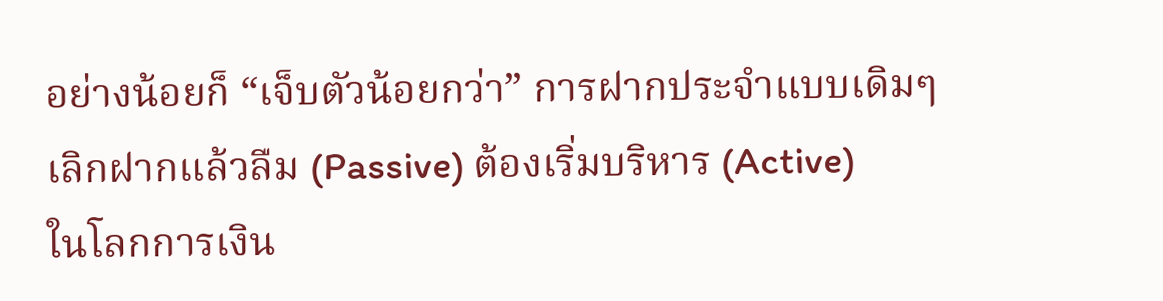อย่างน้อยก็ “เจ็บตัวน้อยกว่า” การฝากประจำแบบเดิมๆ
เลิกฝากแล้วลืม (Passive) ต้องเริ่มบริหาร (Active)
ในโลกการเงิน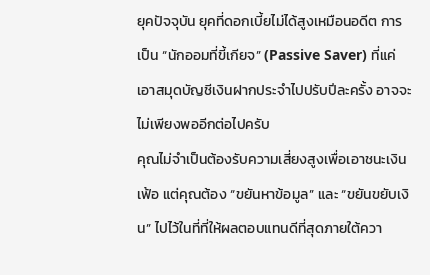ยุคปัจจุบัน ยุคที่ดอกเบี้ยไม่ได้สูงเหมือนอดีต การเป็น “นักออมที่ขี้เกียจ” (Passive Saver) ที่แค่เอาสมุดบัญชีเงินฝากประจำไปปรับปีละครั้ง อาจจะไม่เพียงพออีกต่อไปครับ
คุณไม่จำเป็นต้องรับความเสี่ยงสูงเพื่อเอาชนะเงินเฟ้อ แต่คุณต้อง “ขยันหาข้อมูล” และ “ขยันขยับเงิน” ไปไว้ในที่ที่ให้ผลตอบแทนดีที่สุดภายใต้ควา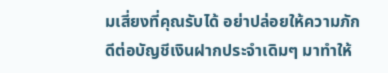มเสี่ยงที่คุณรับได้ อย่าปล่อยให้ความภักดีต่อบัญชีเงินฝากประจำเดิมๆ มาทำให้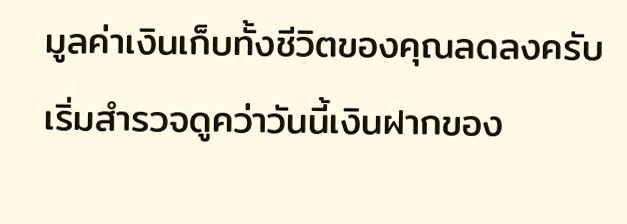มูลค่าเงินเก็บทั้งชีวิตของคุณลดลงครับ
เริ่มสำรวจดูคว่าวันนี้เงินฝากของ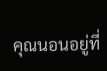คุณนอนอยู่ที่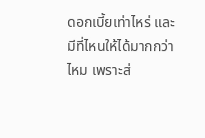ดอกเบี้ยเท่าไหร่ และมีที่ไหนให้ได้มากกว่าไหม เพราะส่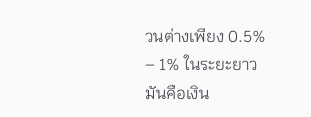วนต่างเพียง 0.5% – 1% ในระยะยาว มันคือเงิน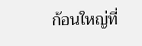ก้อนใหญ่ที่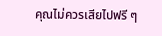คุณไม่ควรเสียไปฟรี ๆ